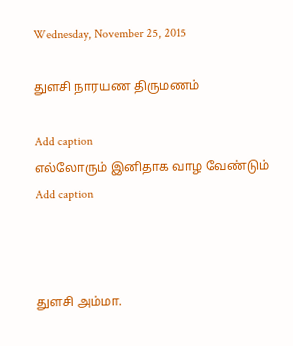Wednesday, November 25, 2015

துளசி நாரயண திருமணம்

Add caption
எல்லோரும் இனிதாக வாழ வேண்டும்
Add caption



துளசி அம்மா.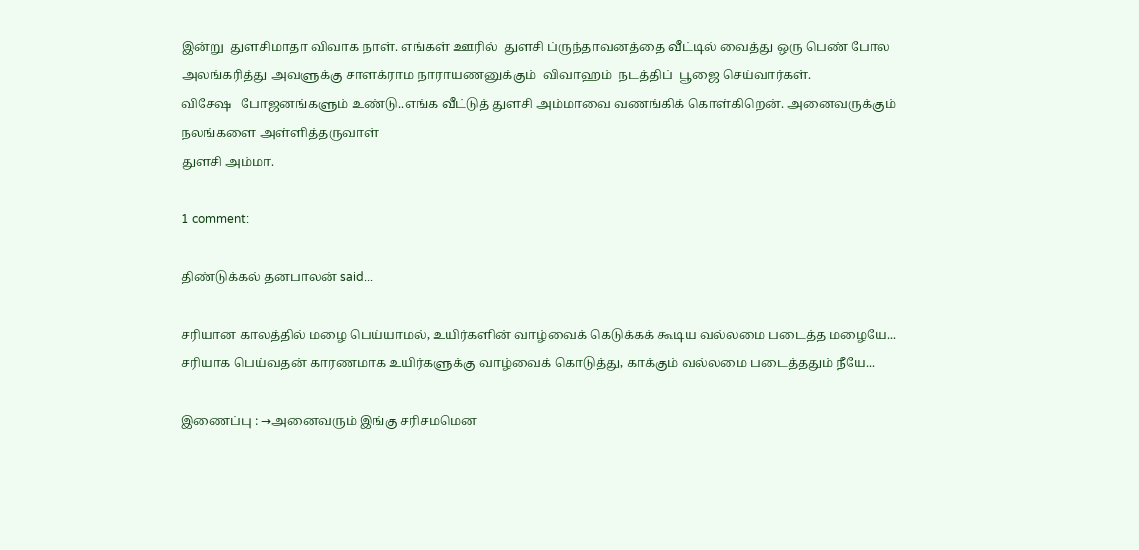இன்று  துளசிமாதா விவாக நாள். எங்கள் ஊரில்  துளசி ப்ருந்தாவனத்தை வீட்டில் வைத்து ஒரு பெண் போல
அலங்கரித்து அவளுக்கு சாளக்ராம நாராயணனுக்கும்  விவாஹம்  நடத்திப்  பூஜை செய்வார்கள்.
விசேஷ   போஜனங்களும் உண்டு..எங்க வீட்டுத் துளசி அம்மாவை வணங்கிக் கொள்கிறென். அனைவருக்கும் நலங்களை அள்ளித்தருவாள்
துளசி அம்மா.

1 comment:

திண்டுக்கல் தனபாலன் said...

சரியான காலத்தில் மழை பெய்யாமல், உயிர்களின் வாழ்வைக் கெடுக்கக் கூடிய வல்லமை படைத்த மழையே... சரியாக பெய்வதன் காரணமாக உயிர்களுக்கு வாழ்வைக் கொடுத்து, காக்கும் வல்லமை படைத்ததும் நீயே...

இணைப்பு : →அனைவரும் இங்கு சரிசமமென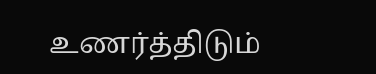உணர்த்திடும்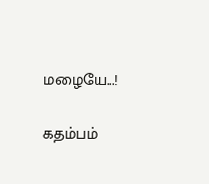மழையே...!

கதம்பம்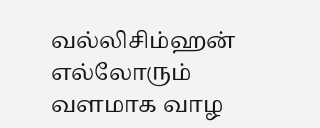வல்லிசிம்ஹன் எல்லோரும் வளமாக வாழ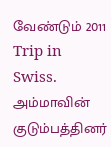வேண்டும் 2011  Trip in Swiss. அம்மாவின் குடும்பத்தினர்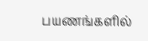பயணங்களில்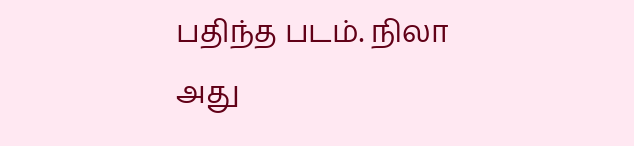பதிந்த படம். நிலா அது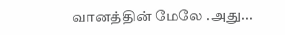வானத்தின் மேலே .அது...